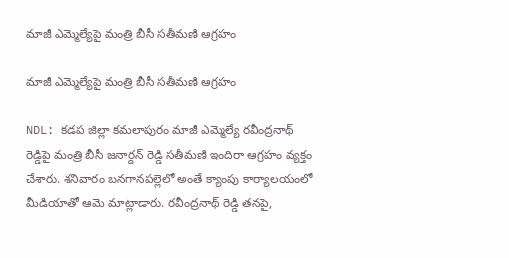మాజీ ఎమ్మెల్యేపై మంత్రి బీసీ సతీమణి ఆగ్రహం

మాజీ ఎమ్మెల్యేపై మంత్రి బీసీ సతీమణి ఆగ్రహం

NDL: కడప జిల్లా కమలాపురం మాజీ ఎమ్మెల్యే రవీంద్రనాథ్ రెడ్డిపై మంత్రి బీసీ జనార్దన్ రెడ్డి సతీమణి ఇందిరా ఆగ్రహం వ్యక్తం చేశారు. శనివారం బనగానపల్లెలో అంతే క్యాంపు కార్యాలయంలో మీడియాతో ఆమె మాట్లాడారు. రవీంద్రనాథ్ రెడ్డి తనపై,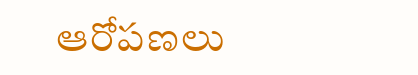ఆరోపణలు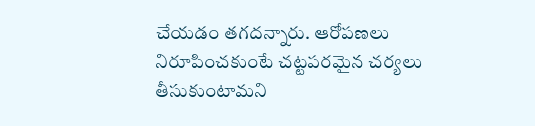చేయడం తగదన్నారు. ఆరోపణలు నిరూపించకుంటే చట్టపరమైన చర్యలు తీసుకుంటామని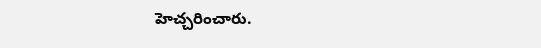హెచ్చరించారు.